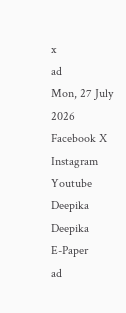x
ad
Mon, 27 July 2026
Facebook X Instagram Youtube
Deepika
Deepika
E-Paper
ad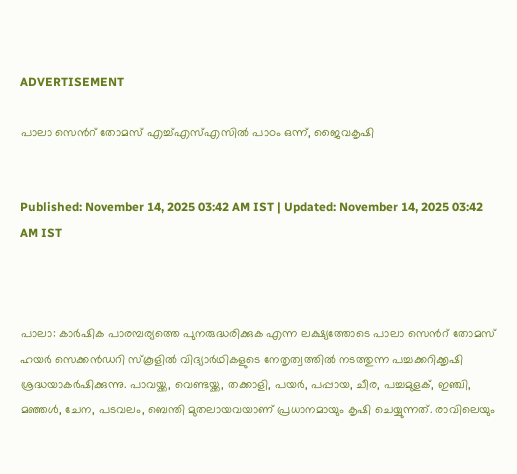ADVERTISEMENT

പാലാ സെന്‍റ് തോമസ് എച്ച്എസ്എസിൽ പാഠം ഒന്ന്, ജൈവകൃഷി


Published: November 14, 2025 03:42 AM IST | Updated: November 14, 2025 03:42 AM IST



പാലാ: കാര്‍ഷിക പാരമ്പര്യത്തെ പുനരുദ്ധരിക്കുക എന്ന ലക്ഷ്യത്തോടെ പാലാ സെന്‍റ് തോമസ് ഹയര്‍ സെക്കന്‍ഡറി സ്‌കൂളില്‍ വിദ്യാര്‍ഥികളുടെ നേതൃത്വത്തില്‍ നടത്തുന്ന പച്ചക്കറിക്കൃഷി ശ്രദ്ധയാകര്‍ഷിക്കുന്നു. പാവയ്ക്ക, വെണ്ടയ്ക്ക, തക്കാളി, പയര്‍, പപ്പായ, ചീര, പച്ചമുളക്, ഇഞ്ചി, മഞ്ഞള്‍, ചേന, പടവലം, ബെന്തി മുതലായവയാണ് പ്രധാനമായും കൃഷി ചെയ്യുന്നത്. രാവിലെയും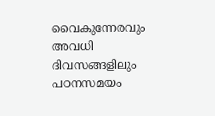വൈകുന്നേരവും അവധി ദിവസങ്ങളിലും പഠനസമയം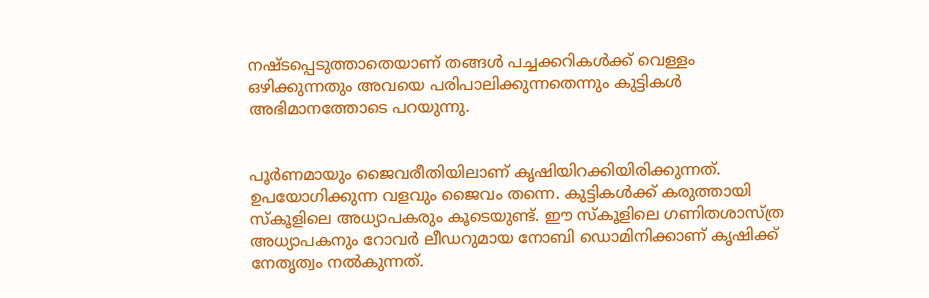നഷ്ടപ്പെടുത്താതെയാണ് തങ്ങള്‍ പച്ചക്കറികള്‍ക്ക് വെള്ളം ഒഴിക്കുന്നതും അവയെ പരിപാലിക്കുന്നതെന്നും കുട്ടികള്‍ അഭിമാനത്തോടെ പറയുന്നു.


പൂര്‍ണമായും ജൈവരീതിയിലാണ് കൃഷിയിറക്കിയിരിക്കുന്നത്. ഉപയോഗിക്കുന്ന വളവും ജൈവം തന്നെ. കുട്ടികള്‍ക്ക് കരുത്തായി സ്‌കൂളിലെ അധ്യാപകരും കൂടെയുണ്ട്. ഈ സ്‌കൂളിലെ ഗണിതശാസ്ത്ര അധ്യാപകനും റോവര്‍ ലീഡറുമായ നോബി ഡൊമിനിക്കാണ് കൃഷിക്ക് നേതൃത്വം നല്‍കുന്നത്.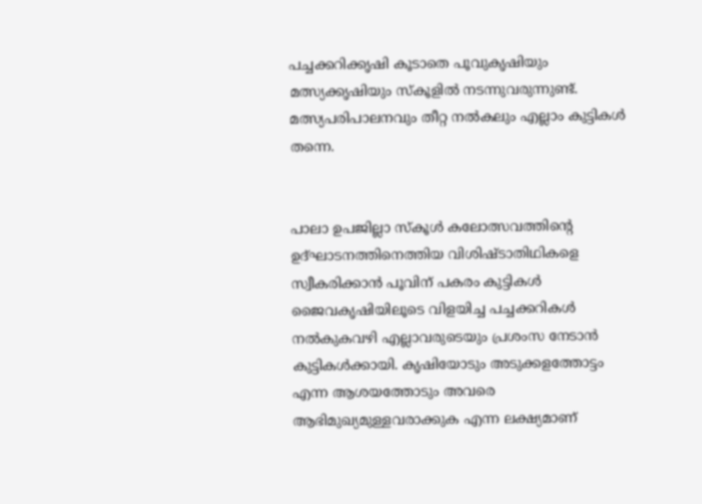പച്ചക്കറിക്കൃഷി കൂടാതെ പൂവുകൃഷിയും മത്സ്യക്കൃഷിയും സ്‌കൂളില്‍ നടന്നുവരുന്നുണ്ട്. മത്സ്യപരിപാലനവും തീറ്റ നല്‍കലും എല്ലാം കുട്ടികള്‍ തന്നെ.


പാലാ ഉപജില്ലാ സ്‌കൂള്‍ കലോത്സവത്തിന്‍റെ ഉദ്ഘാടനത്തിനെത്തിയ വിശിഷ്ടാതിഥികളെ സ്വീകരിക്കാന്‍ പൂവിന് പകരം കുട്ടികള്‍ ജൈവകൃഷിയിലൂടെ വിളയിച്ച പച്ചക്കറികള്‍ നല്‍കുകവഴി എല്ലാവരുടെയും പ്രശംസ നേടാന്‍ കുട്ടികള്‍ക്കായി. കൃഷിയോടും അടുക്കളത്തോട്ടം എന്ന ആശയത്തോടും അവരെ ആഭിമുഖ്യമുള്ളവരാക്കുക എന്ന ലക്ഷ്യമാണ്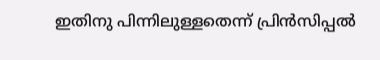ഇതിനു പിന്നിലുള്ളതെന്ന് പ്രിന്‍സിപ്പല്‍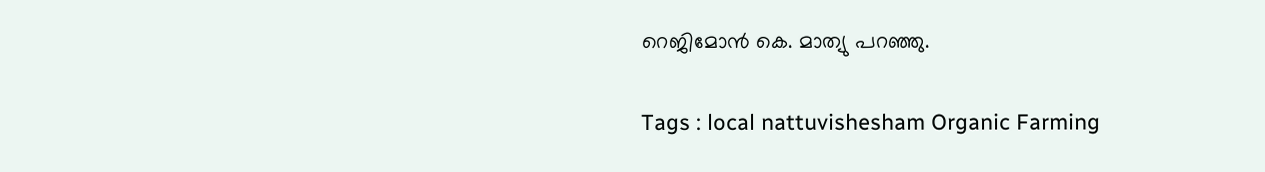റെജിമോന്‍ കെ. മാത്യു പറഞ്ഞു.

Tags : local nattuvishesham Organic Farming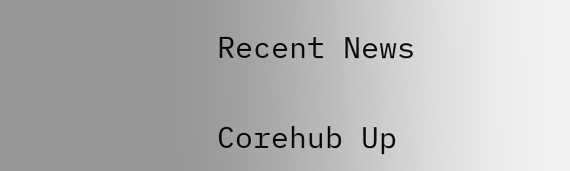Recent News

Corehub Up